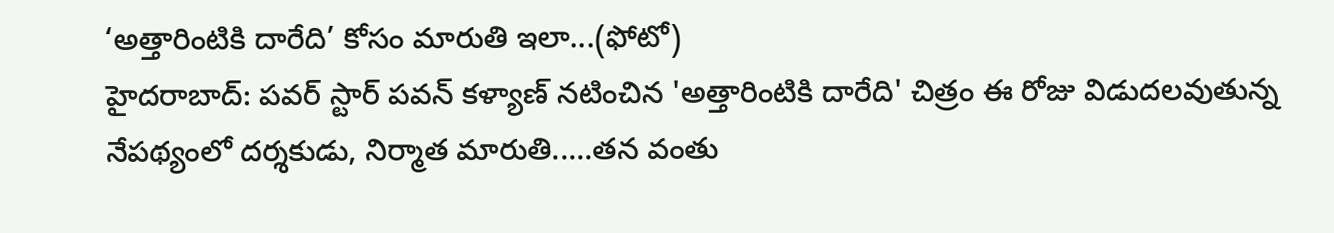‘అత్తారింటికి దారేది’ కోసం మారుతి ఇలా...(ఫోటో)
హైదరాబాద్: పవర్ స్టార్ పవన్ కళ్యాణ్ నటించిన 'అత్తారింటికి దారేది' చిత్రం ఈ రోజు విడుదలవుతున్న నేపథ్యంలో దర్శకుడు, నిర్మాత మారుతి.....తన వంతు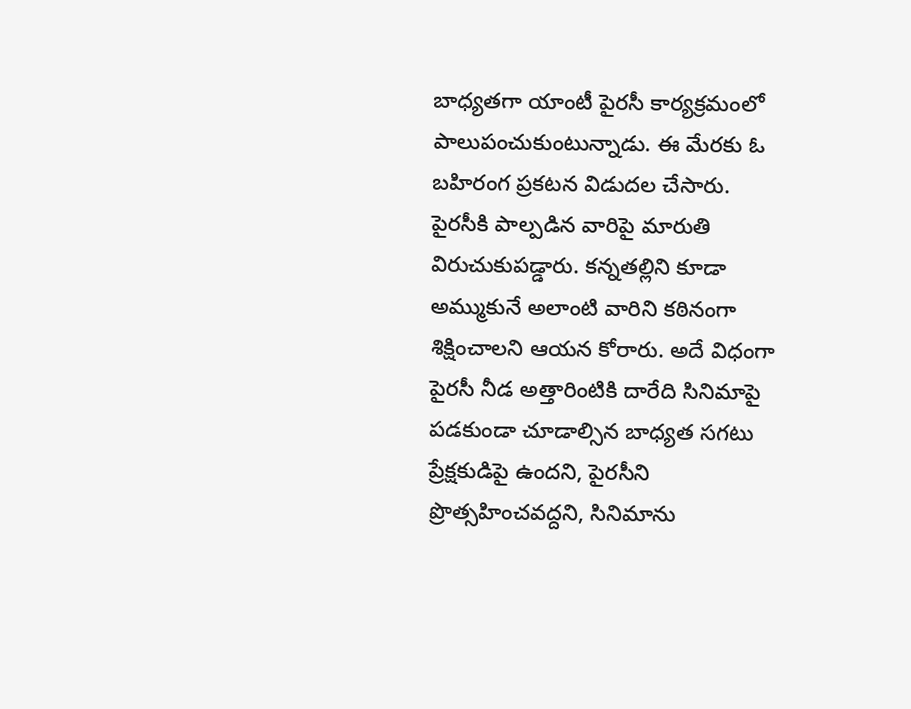బాధ్యతగా యాంటీ పైరసీ కార్యక్రమంలో పాలుపంచుకుంటున్నాడు. ఈ మేరకు ఓ బహిరంగ ప్రకటన విడుదల చేసారు.
పైరసీకి పాల్పడిన వారిపై మారుతి విరుచుకుపడ్డారు. కన్నతల్లిని కూడా అమ్ముకునే అలాంటి వారిని కఠినంగా శిక్షించాలని ఆయన కోరారు. అదే విధంగా పైరసీ నీడ అత్తారింటికి దారేది సినిమాపై పడకుండా చూడాల్సిన బాధ్యత సగటు ప్రేక్షకుడిపై ఉందని, పైరసీని ప్రొత్సహించవద్దని, సినిమాను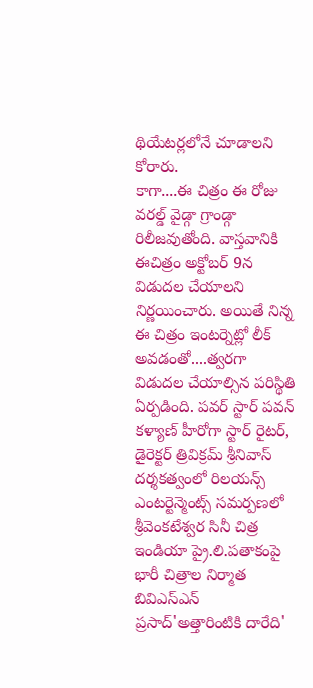థియేటర్లలోనే చూడాలని కోరారు.
కాగా....ఈ చిత్రం ఈ రోజు వరల్డ్ వైడ్గా గ్రాండ్గా రిలీజవుతోంది. వాస్తవానికి ఈచిత్రం అక్టోబర్ 9న విడుదల చేయాలని నిర్ణయించారు. అయితే నిన్న ఈ చిత్రం ఇంటర్నెట్లో లీక్ అవడంతో....త్వరగా విడుదల చేయాల్సిన పరిస్థితి ఏర్పడింది. పవర్ స్టార్ పవన్ కళ్యాణ్ హీరోగా స్టార్ రైటర్, డైరెక్టర్ త్రివిక్రమ్ శ్రీనివాస్ దర్శకత్వంలో రిలయన్స్ ఎంటర్టెన్మెంట్స్ సమర్పణలో శ్రీవెంకటేశ్వర సినీ చిత్ర ఇండియా ప్రై.లి.పతాకంపై భారీ చిత్రాల నిర్మాత బివిఎస్ఎన్ ప్రసాద్'అత్తారింటికి దారేది'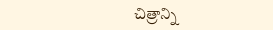చిత్రాన్ని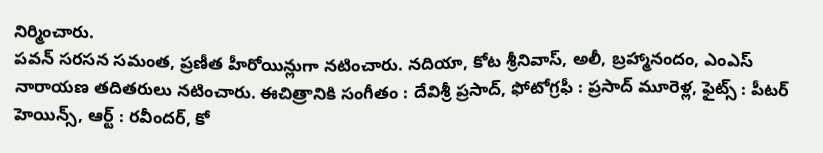నిర్మించారు.
పవన్ సరసన సమంత, ప్రణీత హీరోయిన్లుగా నటించారు. నదియా, కోట శ్రీనివాస్, అలీ, బ్రహ్మానందం, ఎంఎస్ నారాయణ తదితరులు నటించారు. ఈచిత్రానికి సంగీతం : దేవిశ్రీ ప్రసాద్, ఫోటోగ్రఫీ : ప్రసాద్ మూరెళ్ల, ఫైట్స్ : పీటర్ హెయిన్స్, ఆర్ట్ : రవీందర్, కో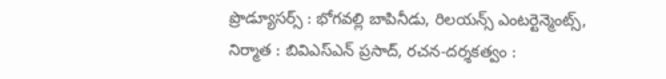ప్రొడ్యూసర్స్ : భోగవల్లి బాపినీడు, రిలయన్స్ ఎంటర్టెన్మెంట్స్, నిర్మాత : బివిఎస్ఎన్ ప్రసాద్, రచన-దర్శకత్వం :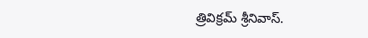త్రివిక్రమ్ శ్రీనివాస్.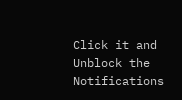Click it and Unblock the Notifications